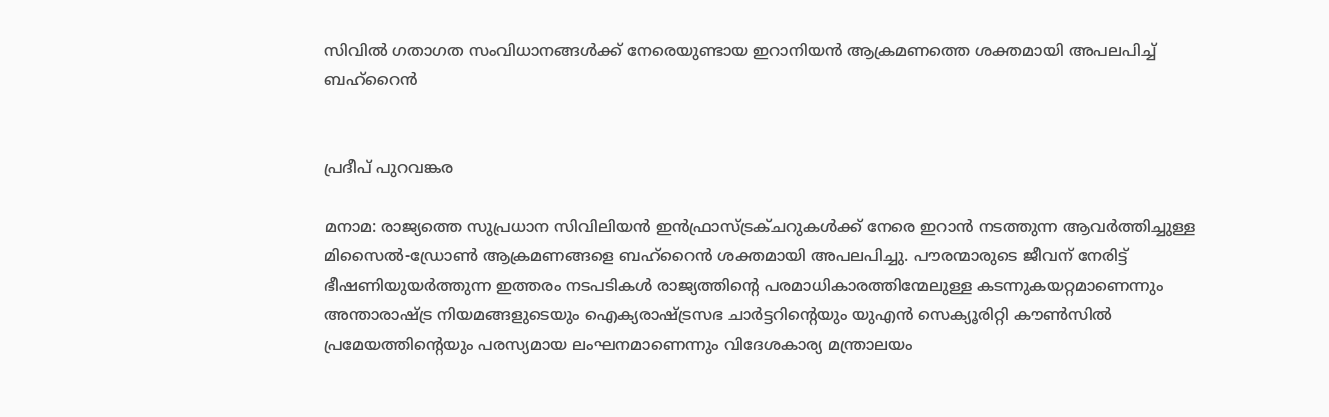സിവിൽ ഗതാഗത സംവിധാനങ്ങൾക്ക് നേരെയുണ്ടായ ഇറാനിയൻ ആക്രമണത്തെ ശക്തമായി അപലപിച്ച് ബഹ്‌റൈൻ


പ്രദീപ് പുറവങ്കര

മനാമ: രാജ്യത്തെ സുപ്രധാന സിവിലിയൻ ഇൻഫ്രാസ്ട്രക്ചറുകൾക്ക് നേരെ ഇറാൻ നടത്തുന്ന ആവർത്തിച്ചുള്ള മിസൈൽ-ഡ്രോൺ ആക്രമണങ്ങളെ ബഹ്‌റൈൻ ശക്തമായി അപലപിച്ചു. പൗരന്മാരുടെ ജീവന് നേരിട്ട് ഭീഷണിയുയർത്തുന്ന ഇത്തരം നടപടികൾ രാജ്യത്തിന്റെ പരമാധികാരത്തിന്മേലുള്ള കടന്നുകയറ്റമാണെന്നും അന്താരാഷ്ട്ര നിയമങ്ങളുടെയും ഐക്യരാഷ്ട്രസഭ ചാർട്ടറിന്റെയും യുഎൻ സെക്യൂരിറ്റി കൗൺസിൽ പ്രമേയത്തിന്റെയും പരസ്യമായ ലംഘനമാണെന്നും വിദേശകാര്യ മന്ത്രാലയം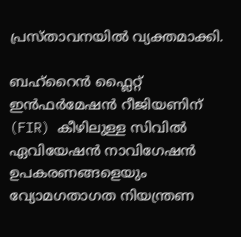പ്രസ്താവനയിൽ വ്യക്തമാക്കി.

ബഹ്‌റൈൻ ഫ്ലൈറ്റ് ഇൻഫർമേഷൻ റീജിയണിന് (FIR) കീഴിലുള്ള സിവിൽ ഏവിയേഷൻ നാവിഗേഷൻ ഉപകരണങ്ങളെയും വ്യോമഗതാഗത നിയന്ത്രണ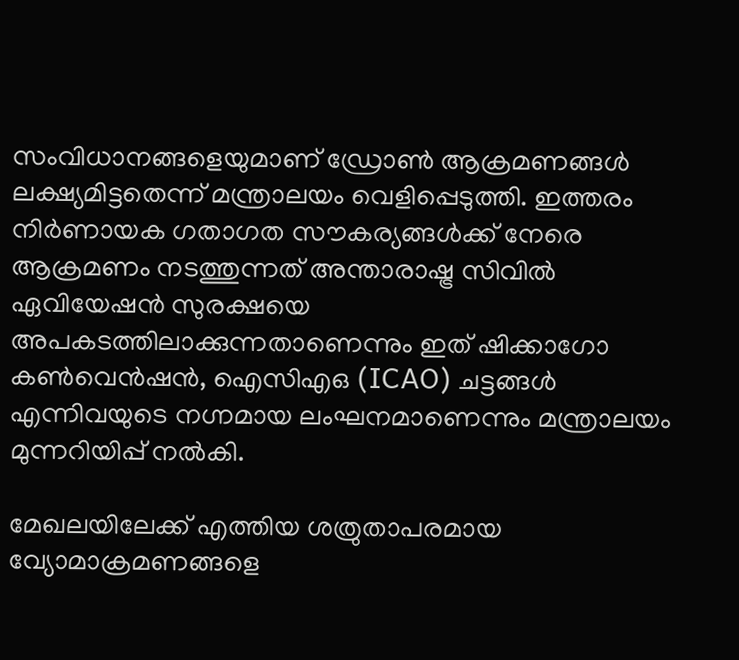സംവിധാനങ്ങളെയുമാണ് ഡ്രോൺ ആക്രമണങ്ങൾ ലക്ഷ്യമിട്ടതെന്ന് മന്ത്രാലയം വെളിപ്പെടുത്തി. ഇത്തരം നിർണായക ഗതാഗത സൗകര്യങ്ങൾക്ക് നേരെ ആക്രമണം നടത്തുന്നത് അന്താരാഷ്ട്ര സിവിൽ ഏവിയേഷൻ സുരക്ഷയെ അപകടത്തിലാക്കുന്നതാണെന്നും ഇത് ഷിക്കാഗോ കൺവെൻഷൻ, ഐസിഎഒ (ICAO) ചട്ടങ്ങൾ എന്നിവയുടെ നഗ്നമായ ലംഘനമാണെന്നും മന്ത്രാലയം മുന്നറിയിപ്പ് നൽകി.

മേഖലയിലേക്ക് എത്തിയ ശത്രുതാപരമായ വ്യോമാക്രമണങ്ങളെ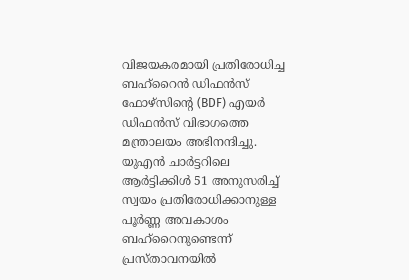വിജയകരമായി പ്രതിരോധിച്ച ബഹ്‌റൈൻ ഡിഫൻസ് ഫോഴ്‌സിന്റെ (BDF) എയർ ഡിഫൻസ് വിഭാഗത്തെ മന്ത്രാലയം അഭിനന്ദിച്ചു. യുഎൻ ചാർട്ടറിലെ ആർട്ടിക്കിൾ 51 അനുസരിച്ച് സ്വയം പ്രതിരോധിക്കാനുള്ള പൂർണ്ണ അവകാശം ബഹ്‌റൈനുണ്ടെന്ന് പ്രസ്താവനയിൽ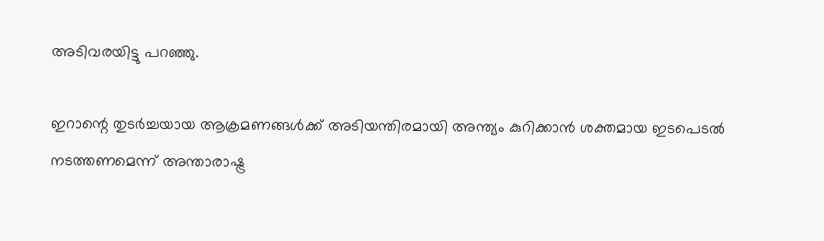അടിവരയിട്ടു പറഞ്ഞു.

ഇറാന്റെ തുടർച്ചയായ ആക്രമണങ്ങൾക്ക് അടിയന്തിരമായി അന്ത്യം കുറിക്കാൻ ശക്തമായ ഇടപെടൽ നടത്തണമെന്ന് അന്താരാഷ്ട്ര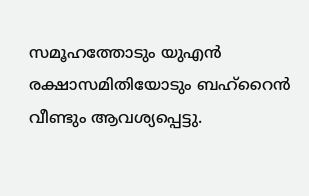സമൂഹത്തോടും യുഎൻ രക്ഷാസമിതിയോടും ബഹ്‌റൈൻ വീണ്ടും ആവശ്യപ്പെട്ടു.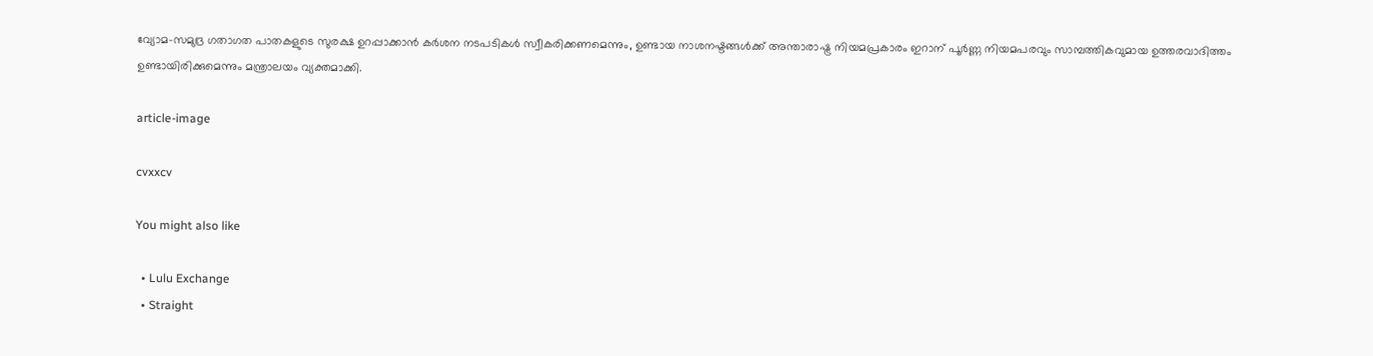വ്യോമ-സമുദ്ര ഗതാഗത പാതകളുടെ സുരക്ഷ ഉറപ്പാക്കാൻ കർശന നടപടികൾ സ്വീകരിക്കണമെന്നും, ഉണ്ടായ നാശനഷ്ടങ്ങൾക്ക് അന്താരാഷ്ട്ര നിയമപ്രകാരം ഇറാന് പൂർണ്ണ നിയമപരവും സാമ്പത്തികവുമായ ഉത്തരവാദിത്തം ഉണ്ടായിരിക്കുമെന്നും മന്ത്രാലയം വ്യക്തമാക്കി.

article-image

cvxxcv

You might also like

  • Lulu Exchange
  • Straight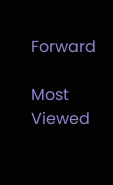Forward

Most Viewed